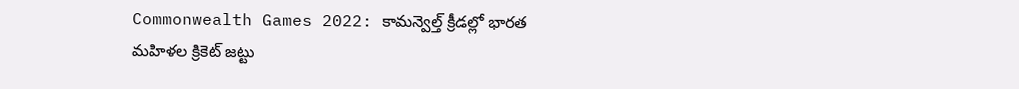Commonwealth Games 2022: కామన్వెల్త్‌ క్రీడల్లో భారత మహిళల క్రికెట్ జట్టు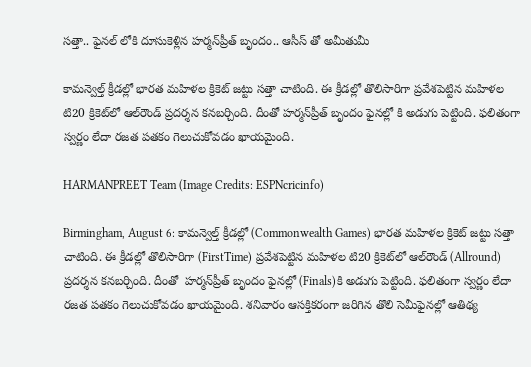సత్తా.. ఫైనల్ లోకి దూసుకెళ్లిన హర్మన్‌ప్రీత్‌ బృందం.. ఆసీస్ తో అమీతుమీ

కామన్వెల్త్‌ క్రీడల్లో భారత మహిళల క్రికెట్ జట్టు సత్తా చాటింది. ఈ క్రీడల్లో తొలిసారిగా ప్రవేశపెట్టిన మహిళల టి20 క్రికెట్‌లో ఆల్‌రౌండ్‌ ప్రదర్శన కనబర్చింది. దీంతో హర్మన్‌ప్రీత్‌ బృందం ఫైనల్లో కి అడుగు పెట్టింది. ఫలితంగా స్వర్ణం లేదా రజత పతకం గెలుచుకోవడం ఖాయమైంది.

HARMANPREET Team (Image Credits: ESPNcricinfo)

Birmingham, August 6: కామన్వెల్త్‌ క్రీడల్లో (Commonwealth Games) భారత మహిళల క్రికెట్ జట్టు సత్తా చాటింది. ఈ క్రీడల్లో తొలిసారిగా (FirstTime) ప్రవేశపెట్టిన మహిళల టి20 క్రికెట్‌లో ఆల్‌రౌండ్‌ (Allround) ప్రదర్శన కనబర్చింది. దీంతో  హర్మన్‌ప్రీత్‌ బృందం ఫైనల్లో (Finals)కి అడుగు పెట్టింది. ఫలితంగా స్వర్ణం లేదా రజత పతకం గెలుచుకోవడం ఖాయమైంది. శనివారం ఆసక్తికరంగా జరిగిన తొలి సెమీఫైనల్లో ఆతిథ్య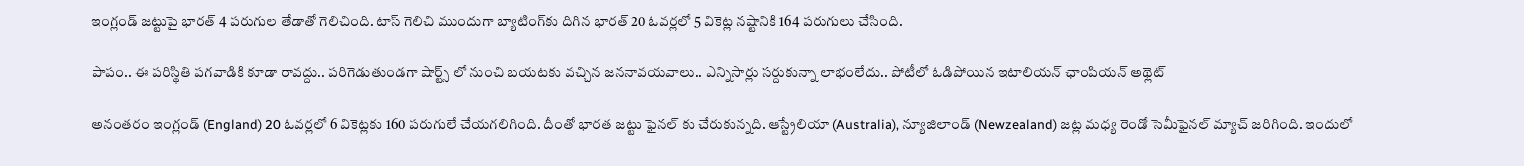ఇంగ్లండ్‌ జట్టుపై భారత్‌ 4 పరుగుల తేడాతో గెలిచింది. టాస్‌ గెలిచి ముందుగా బ్యాటింగ్‌కు దిగిన భారత్‌ 20 ఓవర్లలో 5 వికెట్ల నష్టానికి 164 పరుగులు చేసింది.

పాపం.. ఈ పరిస్థితి పగవాడికి కూడా రావద్దు.. పరిగెడుతుండగా షార్ట్స్‌ లో నుంచి బయటకు వచ్చిన జననావయవాలు.. ఎన్నిసార్లు సర్దుకున్నా లాభంలేదు.. పోటీలో ఓడిపోయిన ఇటాలియన్ ఛాంపియన్ అథ్లెట్

అనంతరం ఇంగ్లండ్‌ (England) 20 ఓవర్లలో 6 వికెట్లకు 160 పరుగులే చేయగలిగింది. దీంతో భారత జట్టు ఫైనల్ కు చేరుకున్నది. ఆస్ట్రేలియా (Australia), న్యూజిలాండ్‌ (Newzealand) జట్ల మధ్య రెండో సెమీఫైనల్‌ మ్యాచ్ జరిగింది. ఇందులో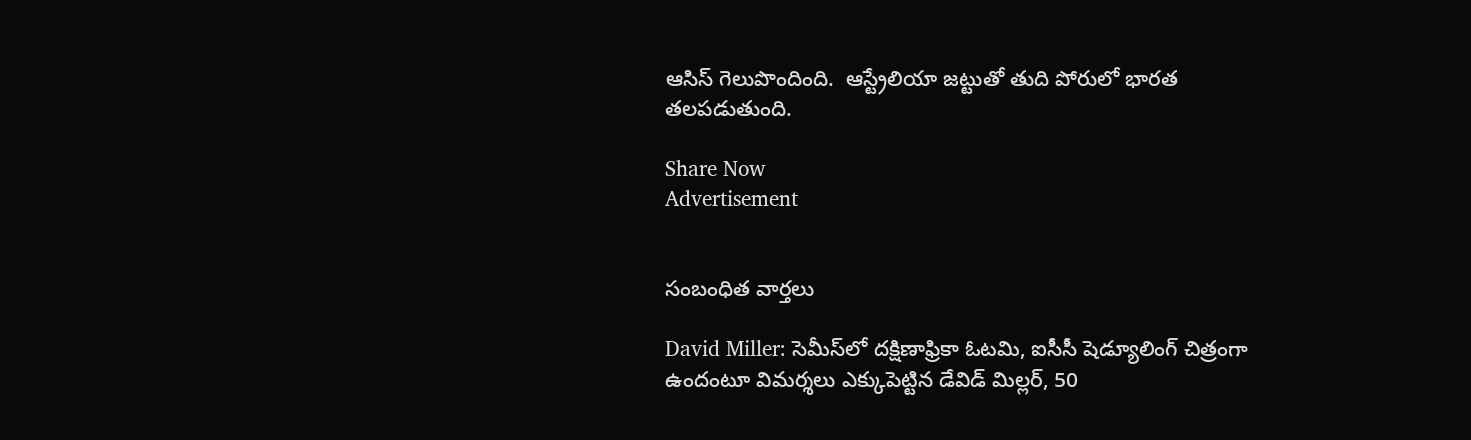ఆసిస్ గెలుపొందింది.  ఆస్ట్రేలియా జట్టుతో తుది పోరులో భారత తలపడుతుంది.

Share Now
Advertisement


సంబంధిత వార్తలు

David Miller: సెమీస్‌లో దక్షిణాఫ్రికా ఓటమి, ఐసీసీ షెడ్యూలింగ్‌ చిత్రంగా ఉందంటూ విమర్శలు ఎక్కుపెట్టిన డేవిడ్ మిల్లర్, 50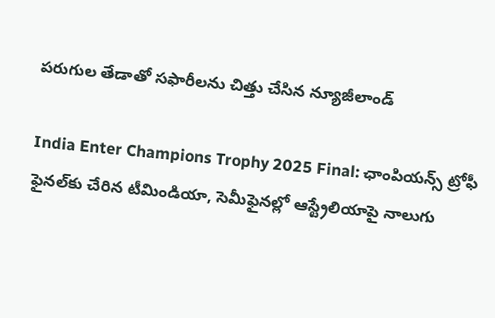పరుగుల తేడాతో సఫారీలను చిత్తు చేసిన న్యూజీలాండ్

India Enter Champions Trophy 2025 Final: ఛాంపియన్స్ ట్రోఫీ ఫైనల్‌కు చేరిన టీమిండియా, సెమీఫైనల్లో ఆస్ట్రేలియాపై నాలుగు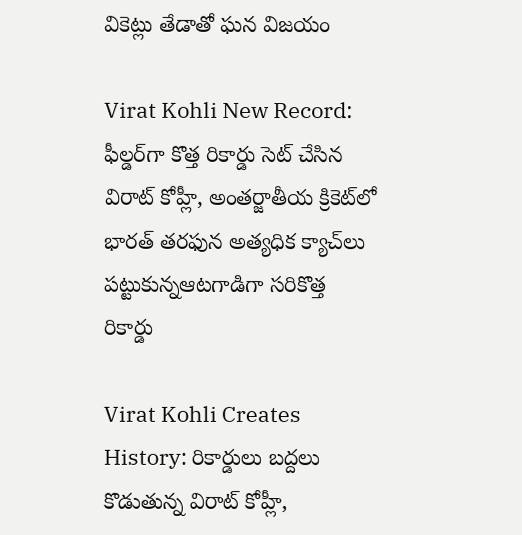వికెట్లు తేడాతో ఘన విజయం

Virat Kohli New Record: ఫీల్డర్‌గా కొత్త రికార్డు సెట్ చేసిన విరాట్ కోహ్లీ, అంతర్జాతీయ క్రికెట్‌లో భారత్‌ తరఫున అత్యధిక క్యాచ్‌లు పట్టుకున్నఆటగాడిగా సరికొత్త రికార్డు

Virat Kohli Creates History: రికార్డులు బద్దలు కొడుతున్న విరాట్ కోహ్లీ,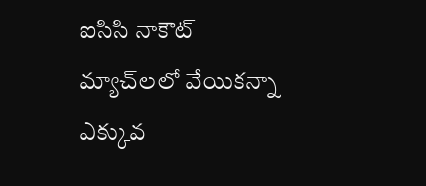ఐసిసి నాకౌట్ మ్యాచ్‌లలో వేయికన్నా ఎక్కువ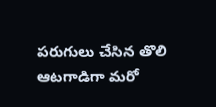పరుగులు చేసిన తొలి ఆటగాడిగా మరో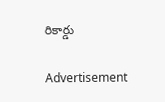రికార్డు

Advertisement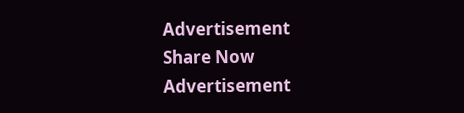Advertisement
Share Now
Advertisement